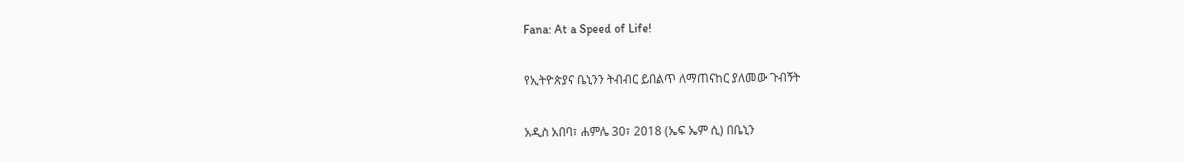Fana: At a Speed of Life!

የኢትዮጵያና ቤኒንን ትብብር ይበልጥ ለማጠናከር ያለመው ጉብኝት

አዲስ አበባ፣ ሐምሌ 30፣ 2018 (ኤፍ ኤም ሲ) በቤኒን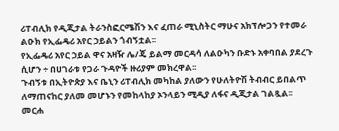ሪፐብሊክ የዲጂታል ትራንስፎርሜሽን እና ፈጠራ ሚኒስትር ማሁና አክፕሎጋን የተመራ ልዑክ የኢፌዴሪ አየር ኃይልን ጎብኝቷል፡፡
የኢፌዴሪ አየር ኃይል ዋና አዛዥ ሌ/ጄ ይልማ መርዳሳ ለልዑካን ቡድኑ አቀባበል ያደረጉ ሲሆን ÷ በሀገራቱ የጋራ ጉዳዮች ዙሪያም መክረዋል፡፡
ጉብኝቱ በኢትዮጵያ እና ቤኒን ሪፐብሊክ መካከል ያለውን የሁለትዮሽ ትብብር ይበልጥ ለማጠናከር ያለመ መሆኑን የመከላከያ ኦንላይን ሚዲያ ለፋና ዲጂታል ገልጿል፡፡
መርሐ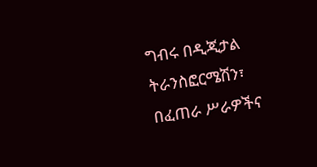ግብሩ በዲጂታል ትራንስፎርሜሽን፣ በፈጠራ ሥራዎችና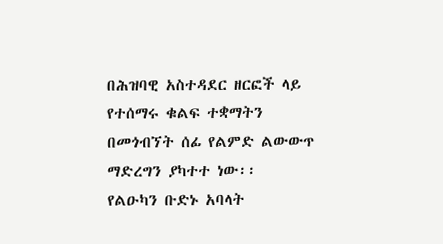በሕዝባዊ አስተዳደር ዘርፎች ላይ የተሰማሩ ቁልፍ ተቋማትን በመጎብኘት ሰፊ የልምድ ልውውጥ ማድረግን ያካተተ ነው፡፡
የልዑካን ቡድኑ አባላት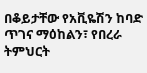በቆይታቸው የአቪዬሽን ከባድ ጥገና ማዕከልን፣ የበረራ ትምህርት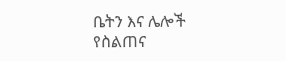ቤትን እና ሌሎች የስልጠና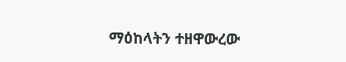ማዕከላትን ተዘዋውረው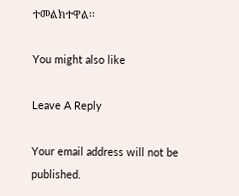ተመልክተዋል፡፡

You might also like

Leave A Reply

Your email address will not be published.